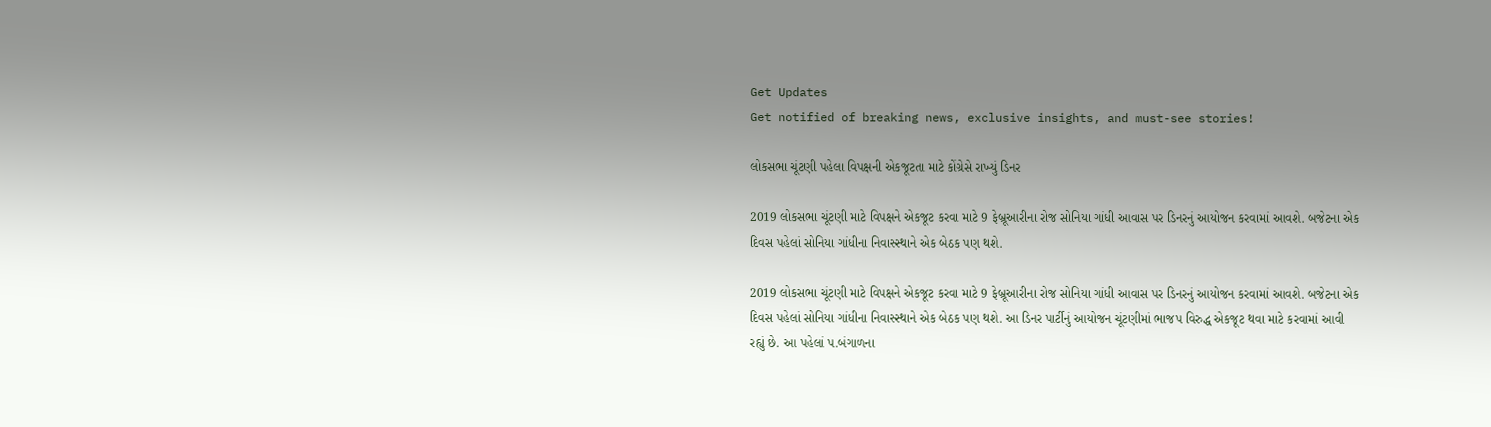Get Updates
Get notified of breaking news, exclusive insights, and must-see stories!

લોકસભા ચૂંટણી પહેલા વિપક્ષની એકજૂટતા માટે કોંગ્રેસે રાખ્યું ડિનર

2019 લોકસભા ચૂંટણી માટે વિપક્ષને એકજૂટ કરવા માટે 9 ફેબ્રૂઆરીના રોજ સોનિયા ગાંધી આવાસ પર ડિનરનું આયોજન કરવામાં આવશે. બજેટના એક દિવસ પહેલાં સોનિયા ગાંધીના નિવાસ્સ્થાને એક બેઠક પણ થશે.

2019 લોકસભા ચૂંટણી માટે વિપક્ષને એકજૂટ કરવા માટે 9 ફેબ્રૂઆરીના રોજ સોનિયા ગાંધી આવાસ પર ડિનરનું આયોજન કરવામાં આવશે. બજેટના એક દિવસ પહેલાં સોનિયા ગાંધીના નિવાસ્સ્થાને એક બેઠક પણ થશે. આ ડિનર પાર્ટીનું આયોજન ચૂંટણીમાં ભાજપ વિરુદ્ધ એકજૂટ થવા માટે કરવામાં આવી રહ્યું છે. આ પહેલાં પ.બંગાળના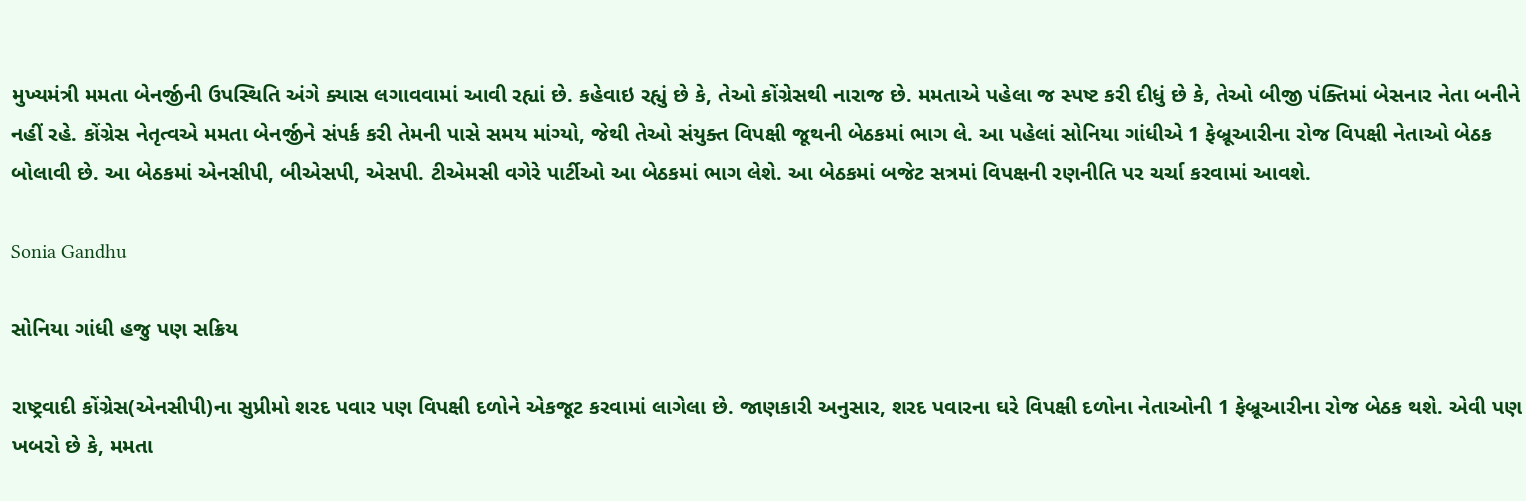મુખ્યમંત્રી મમતા બેનર્જીની ઉપસ્થિતિ અંગે ક્યાસ લગાવવામાં આવી રહ્યાં છે. કહેવાઇ રહ્યું છે કે, તેઓ કોંગ્રેસથી નારાજ છે. મમતાએ પહેલા જ સ્પષ્ટ કરી દીધું છે કે, તેઓ બીજી પંક્તિમાં બેસનાર નેતા બનીને નહીં રહે. કોંગ્રેસ નેતૃત્વએ મમતા બેનર્જીને સંપર્ક કરી તેમની પાસે સમય માંગ્યો, જેથી તેઓ સંયુક્ત વિપક્ષી જૂથની બેઠકમાં ભાગ લે. આ પહેલાં સોનિયા ગાંધીએ 1 ફેબ્રૂઆરીના રોજ વિપક્ષી નેતાઓ બેઠક બોલાવી છે. આ બેઠકમાં એનસીપી, બીએસપી, એસપી. ટીએમસી વગેરે પાર્ટીઓ આ બેઠકમાં ભાગ લેશે. આ બેઠકમાં બજેટ સત્રમાં વિપક્ષની રણનીતિ પર ચર્ચા કરવામાં આવશે.

Sonia Gandhu

સોનિયા ગાંધી હજુ પણ સક્રિય

રાષ્ટ્રવાદી કોંગ્રેસ(એનસીપી)ના સુપ્રીમો શરદ પવાર પણ વિપક્ષી દળોને એકજૂટ કરવામાં લાગેલા છે. જાણકારી અનુસાર, શરદ પવારના ઘરે વિપક્ષી દળોના નેતાઓની 1 ફેબ્રૂઆરીના રોજ બેઠક થશે. એવી પણ ખબરો છે કે, મમતા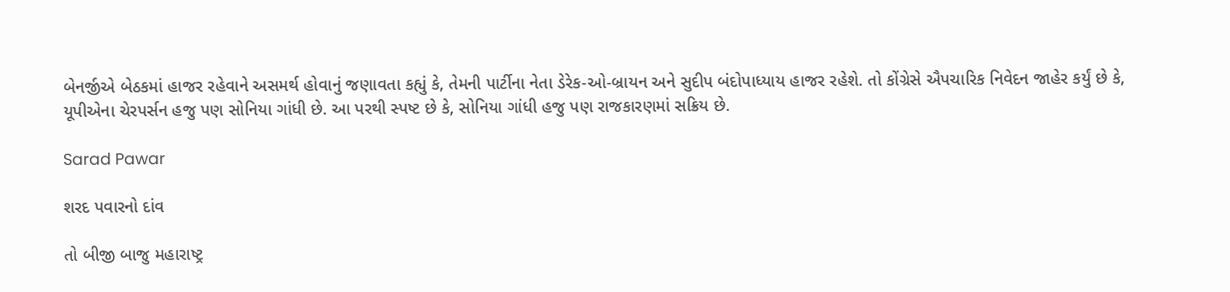બેનર્જીએ બેઠકમાં હાજર રહેવાને અસમર્થ હોવાનું જણાવતા કહ્યું કે, તેમની પાર્ટીના નેતા ડેરેક-ઓ-બ્રાયન અને સુદીપ બંદોપાધ્યાય હાજર રહેશે. તો કોંગ્રેસે ઐપચારિક નિવેદન જાહેર કર્યું છે કે, યૂપીએના ચેરપર્સન હજુ પણ સોનિયા ગાંધી છે. આ પરથી સ્પષ્ટ છે કે, સોનિયા ગાંધી હજુ પણ રાજકારણમાં સક્રિય છે.

Sarad Pawar

શરદ પવારનો દાંવ

તો બીજી બાજુ મહારાષ્ટ્ર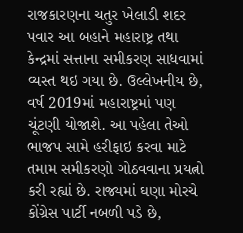રાજકારણના ચતુર ખેલાડી શદર પવાર આ બહાને મહારાષ્ટ્ર તથા કેન્દ્રમાં સત્તાના સમીકરણ સાધવામાં વ્યસ્ત થઇ ગયા છે. ઉલ્લેખનીય છે, વર્ષ 2019માં મહારાષ્ટ્રમાં પણ ચૂંટણી યોજાશે. આ પહેલા તેઓ ભાજપ સામે હરીફાઇ કરવા માટે તમામ સમીકરણો ગોઠવવાના પ્રયત્નો કરી રહ્યાં છે. રાજ્યમાં ઘણા મોરચે કોંગ્રેસ પાર્ટી નબળી પડે છે,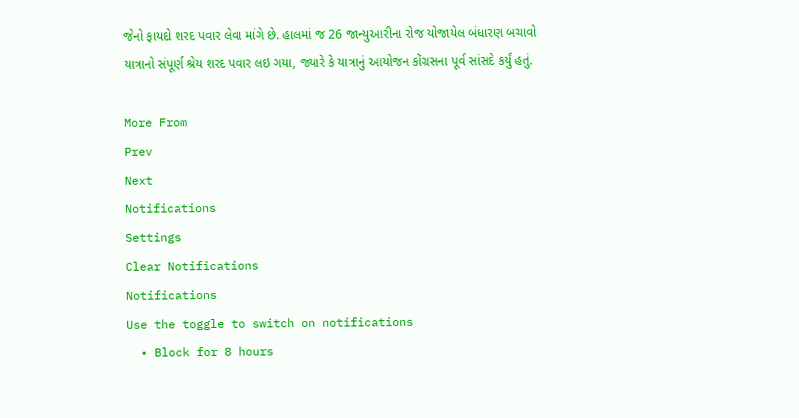જેનો ફાયદો શરદ પવાર લેવા માંગે છે. હાલમાં જ 26 જાન્યુઆરીના રોજ યોજાયેલ બંધારણ બચાવો યાત્રાનો સંપૂર્ણ શ્રેય શરદ પવાર લઇ ગયા, જ્યારે કે યાત્રાનું આયોજન કોંગ્રસના પૂર્વ સાંસદે કર્યું હતું.

More From
Prev
Next
Notifications
Settings
Clear Notifications
Notifications
Use the toggle to switch on notifications
  • Block for 8 hours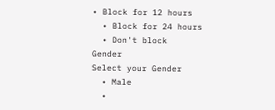• Block for 12 hours
  • Block for 24 hours
  • Don't block
Gender
Select your Gender
  • Male
  •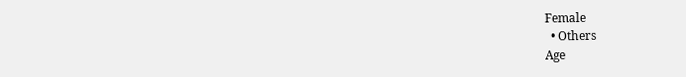Female
  • Others
Age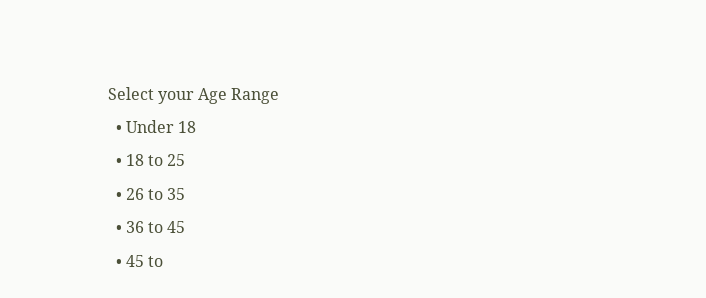Select your Age Range
  • Under 18
  • 18 to 25
  • 26 to 35
  • 36 to 45
  • 45 to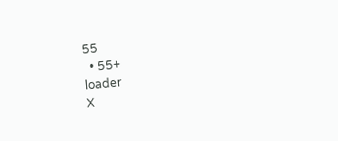55
  • 55+
loader
X